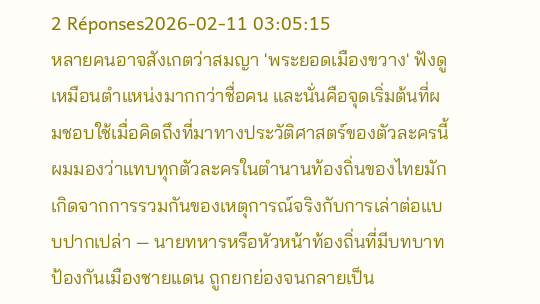2 Réponses2026-02-11 03:05:15
หลายคนอาจสังเกตว่าสมญา 'พระยอดเมืองขวาง' ฟังดูเหมือนตำแหน่งมากกว่าชื่อคน และนั่นคือจุดเริ่มต้นที่ผมชอบใช้เมื่อคิดถึงที่มาทางประวัติศาสตร์ของตัวละครนี้ ผมมองว่าแทบทุกตัวละครในตำนานท้องถิ่นของไทยมักเกิดจากการรวมกันของเหตุการณ์จริงกับการเล่าต่อแบบปากเปล่า — นายทหารหรือหัวหน้าท้องถิ่นที่มีบทบาทป้องกันเมืองชายแดน ถูกยกย่องจนกลายเป็น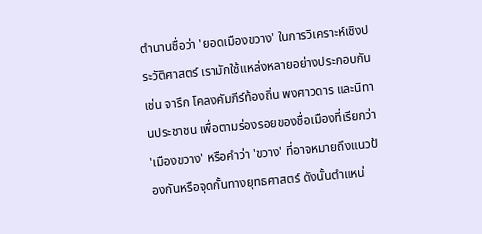ตำนานชื่อว่า 'ยอดเมืองขวาง' ในการวิเคราะห์เชิงประวัติศาสตร์ เรามักใช้แหล่งหลายอย่างประกอบกัน เช่น จารึก โคลงคัมภีร์ท้องถิ่น พงศาวดาร และนิทานประชาชน เพื่อตามร่องรอยของชื่อเมืองที่เรียกว่า 'เมืองขวาง' หรือคำว่า 'ขวาง' ที่อาจหมายถึงแนวป้องกันหรือจุดกั้นทางยุทธศาสตร์ ดังนั้นตำแหน่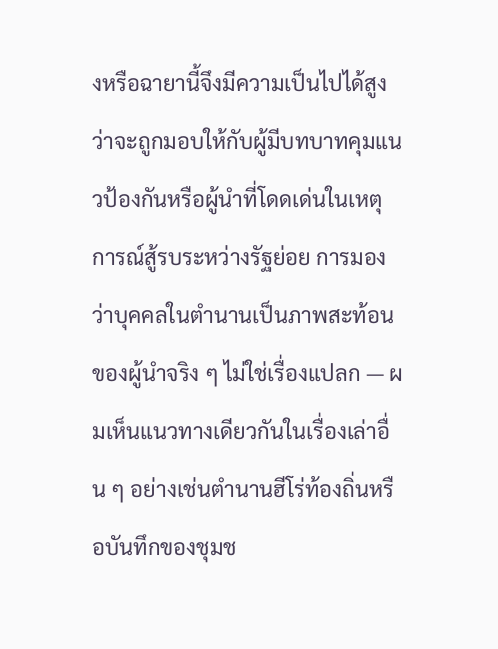งหรือฉายานี้จึงมีความเป็นไปได้สูงว่าจะถูกมอบให้กับผู้มีบทบาทคุมแนวป้องกันหรือผู้นำที่โดดเด่นในเหตุการณ์สู้รบระหว่างรัฐย่อย การมองว่าบุคคลในตำนานเป็นภาพสะท้อนของผู้นำจริง ๆ ไม่ใช่เรื่องแปลก — ผมเห็นแนวทางเดียวกันในเรื่องเล่าอื่น ๆ อย่างเช่นตำนานฮีโร่ท้องถิ่นหรือบันทึกของชุมช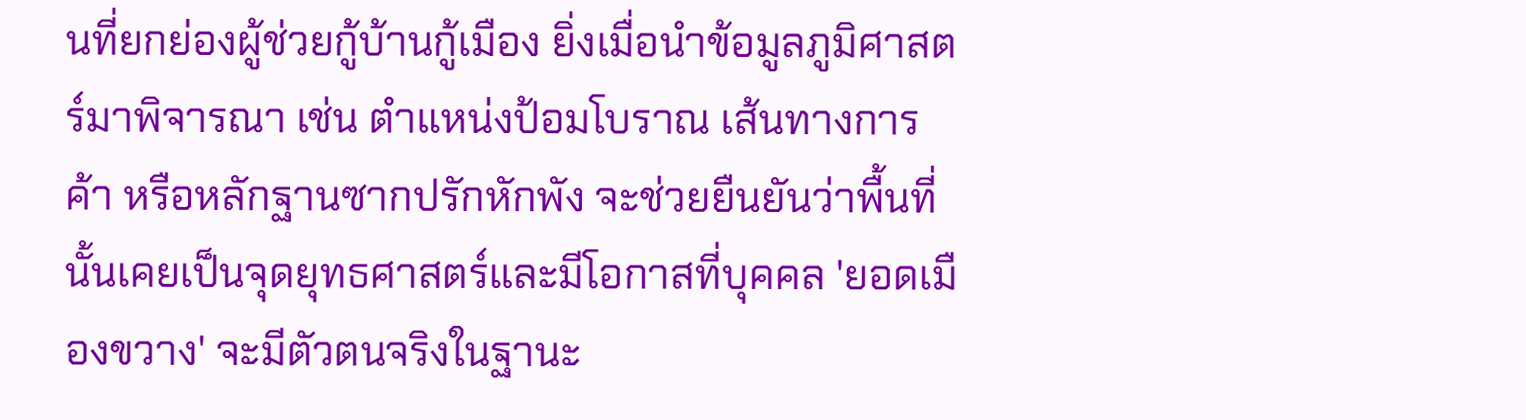นที่ยกย่องผู้ช่วยกู้บ้านกู้เมือง ยิ่งเมื่อนำข้อมูลภูมิศาสตร์มาพิจารณา เช่น ตำแหน่งป้อมโบราณ เส้นทางการค้า หรือหลักฐานซากปรักหักพัง จะช่วยยืนยันว่าพื้นที่นั้นเคยเป็นจุดยุทธศาสตร์และมีโอกาสที่บุคคล 'ยอดเมืองขวาง' จะมีตัวตนจริงในฐานะ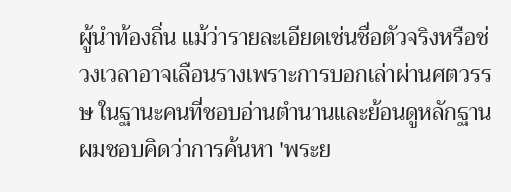ผู้นำท้องถิ่น แม้ว่ารายละเอียดเช่นชื่อตัวจริงหรือช่วงเวลาอาจเลือนรางเพราะการบอกเล่าผ่านศตวรรษ ในฐานะคนที่ชอบอ่านตำนานและย้อนดูหลักฐาน ผมชอบคิดว่าการค้นหา 'พระย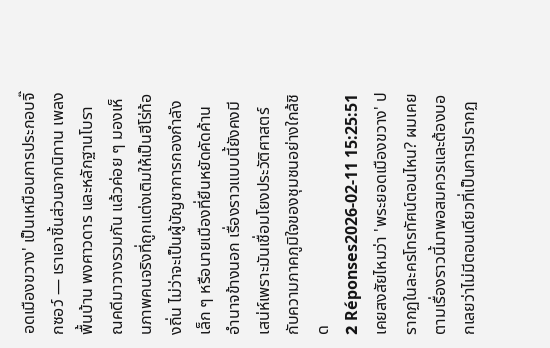อดเมืองขวาง' เป็นเหมือนการประกอบจิ๊กซอว์ — เราเอาชิ้นส่วนจากนิทาน เพลงพื้นบ้าน พงศาวดาร และหลักฐานโบราณคดีมาวางรวมกัน แล้วค่อย ๆ มองเห็นภาพคนจริงที่ถูกแต่งเติมให้เป็นฮีโร่ท้องถิ่น ไม่ว่าจะเป็นผู้บัญชาการกองกำลังเล็ก ๆ หรือนายเมืองที่ยืนหยัดคัดค้านอำนาจข้างนอก เรื่องราวแบบนี้ยังคงมีเสน่ห์เพราะมันเชื่อมโยงประวัติศาสตร์กับความภาคภูมิใจของชุมชนอย่างใกล้ชิด
2 Réponses2026-02-11 15:25:51
เคยสงสัยไหมว่า 'พระยอดเมืองขวาง' ปรากฏในละครโทรทัศน์ตอนไหน? ผมเคยตามเรื่องราวนี้มาพอสมควรและต้องบอกเลยว่าไม่มีตอนเดียวที่เป็นการปรากฏ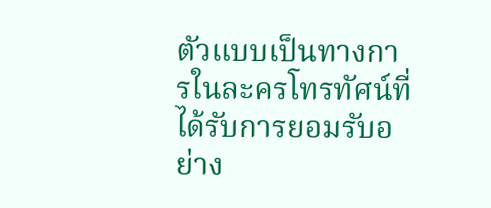ตัวแบบเป็นทางการในละครโทรทัศน์ที่ได้รับการยอมรับอย่าง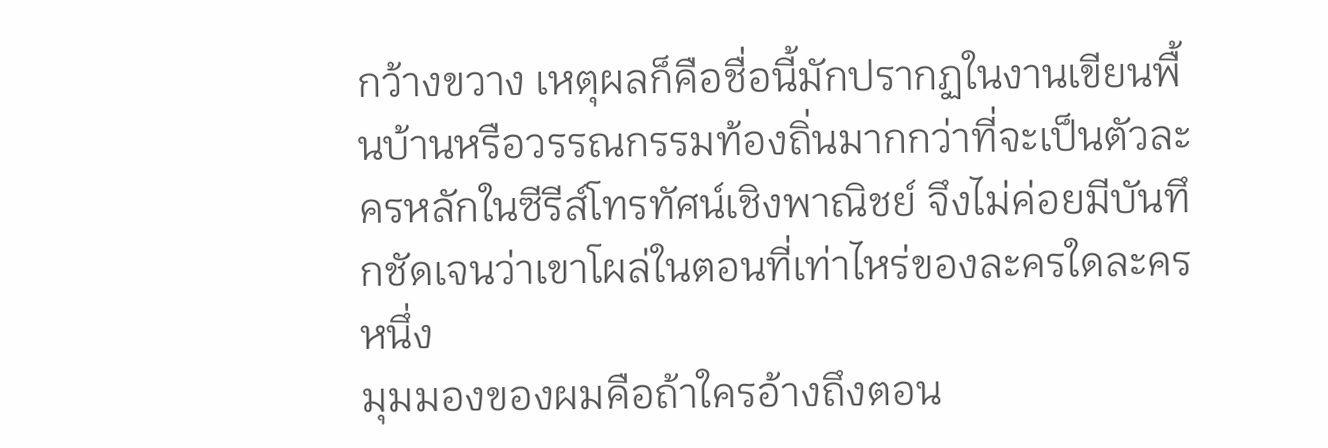กว้างขวาง เหตุผลก็คือชื่อนี้มักปรากฏในงานเขียนพื้นบ้านหรือวรรณกรรมท้องถิ่นมากกว่าที่จะเป็นตัวละครหลักในซีรีส์โทรทัศน์เชิงพาณิชย์ จึงไม่ค่อยมีบันทึกชัดเจนว่าเขาโผล่ในตอนที่เท่าไหร่ของละครใดละครหนึ่ง
มุมมองของผมคือถ้าใครอ้างถึงตอน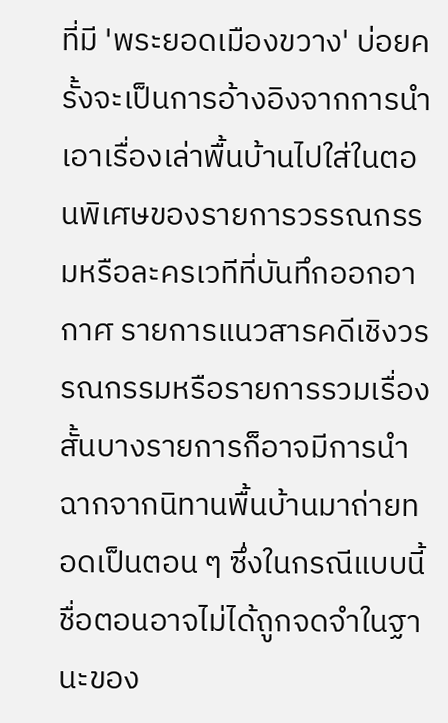ที่มี 'พระยอดเมืองขวาง' บ่อยครั้งจะเป็นการอ้างอิงจากการนำเอาเรื่องเล่าพื้นบ้านไปใส่ในตอนพิเศษของรายการวรรณกรรมหรือละครเวทีที่บันทึกออกอากาศ รายการแนวสารคดีเชิงวรรณกรรมหรือรายการรวมเรื่องสั้นบางรายการก็อาจมีการนำฉากจากนิทานพื้นบ้านมาถ่ายทอดเป็นตอน ๆ ซึ่งในกรณีแบบนี้ชื่อตอนอาจไม่ได้ถูกจดจำในฐานะของ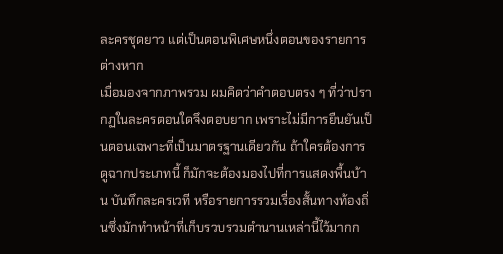ละครชุดยาว แต่เป็นตอนพิเศษหนึ่งตอนของรายการต่างหาก
เมื่อมองจากภาพรวม ผมคิดว่าคำตอบตรง ๆ ที่ว่าปรากฏในละครตอนใดจึงตอบยาก เพราะไม่มีการยืนยันเป็นตอนเฉพาะที่เป็นมาตรฐานเดียวกัน ถ้าใครต้องการดูฉากประเภทนี้ ก็มักจะต้องมองไปที่การแสดงพื้นบ้าน บันทึกละครเวที หรือรายการรวมเรื่องสั้นทางท้องถิ่นซึ่งมักทำหน้าที่เก็บรวบรวมตำนานเหล่านี้ไว้มากก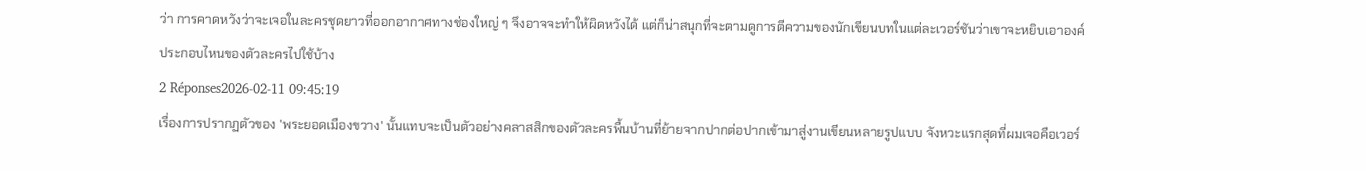ว่า การคาดหวังว่าจะเจอในละครชุดยาวที่ออกอากาศทางช่องใหญ่ ๆ จึงอาจจะทำให้ผิดหวังได้ แต่ก็น่าสนุกที่จะตามดูการตีความของนักเขียนบทในแต่ละเวอร์ชันว่าเขาจะหยิบเอาองค์ประกอบไหนของตัวละครไปใช้บ้าง
2 Réponses2026-02-11 09:45:19
เรื่องการปรากฏตัวของ 'พระยอดเมืองขวาง' นั้นแทบจะเป็นตัวอย่างคลาสสิกของตัวละครพื้นบ้านที่ย้ายจากปากต่อปากเข้ามาสู่งานเขียนหลายรูปแบบ จังหวะแรกสุดที่ผมเจอคือเวอร์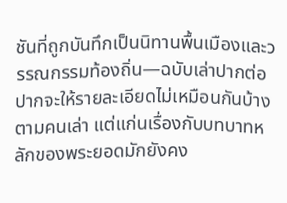ชันที่ถูกบันทึกเป็นนิทานพื้นเมืองและวรรณกรรมท้องถิ่น—ฉบับเล่าปากต่อปากจะให้รายละเอียดไม่เหมือนกันบ้างตามคนเล่า แต่แก่นเรื่องกับบทบาทหลักของพระยอดมักยังคง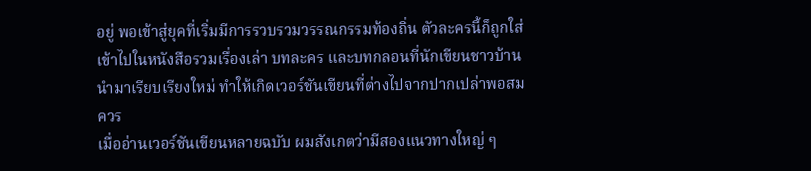อยู่ พอเข้าสู่ยุคที่เริ่มมีการรวบรวมวรรณกรรมท้องถิ่น ตัวละครนี้ก็ถูกใส่เข้าไปในหนังสือรวมเรื่องเล่า บทละคร และบทกลอนที่นักเขียนชาวบ้านนำมาเรียบเรียงใหม่ ทำให้เกิดเวอร์ชันเขียนที่ต่างไปจากปากเปล่าพอสมควร
เมื่ออ่านเวอร์ชันเขียนหลายฉบับ ผมสังเกตว่ามีสองแนวทางใหญ่ ๆ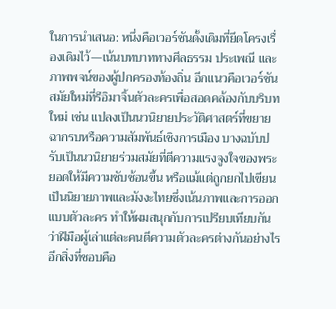ในการนำเสนอ: หนึ่งคือเวอร์ชันดั้งเดิมที่ยึดโครงเรื่องเดิมไว้—เน้นบทบาททางศีลธรรม ประเพณี และภาพพจน์ของผู้ปกครองท้องถิ่น อีกแนวคือเวอร์ชันสมัยใหม่ที่รีอิมาจิ้นตัวละครเพื่อสอดคล้องกับบริบทใหม่ เช่น แปลงเป็นนวนิยายประวัติศาสตร์ที่ขยายฉากรบหรือความสัมพันธ์เชิงการเมือง บางฉบับปรับเป็นนวนิยายร่วมสมัยที่ตีความแรงจูงใจของพระยอดให้มีความซับซ้อนขึ้น หรือแม้แต่ถูกยกไปเขียนเป็นนิยายภาพและมังงะไทยซึ่งเน้นภาพและการออกแบบตัวละคร ทำให้ผมสนุกกับการเปรียบเทียบกันว่าฝีมือผู้เล่าแต่ละคนตีความตัวละครต่างกันอย่างไร
อีกสิ่งที่ชอบคือ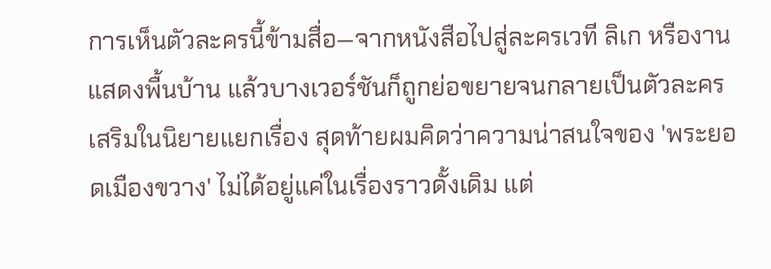การเห็นตัวละครนี้ข้ามสื่อ—จากหนังสือไปสู่ละครเวที ลิเก หรืองานแสดงพื้นบ้าน แล้วบางเวอร์ชันก็ถูกย่อขยายจนกลายเป็นตัวละครเสริมในนิยายแยกเรื่อง สุดท้ายผมคิดว่าความน่าสนใจของ 'พระยอดเมืองขวาง' ไม่ได้อยู่แค่ในเรื่องราวดั้งเดิม แต่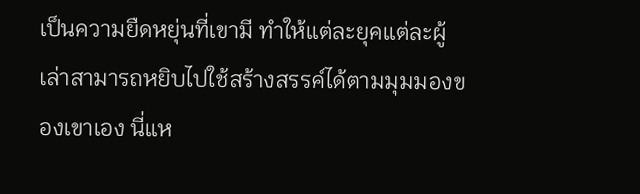เป็นความยืดหยุ่นที่เขามี ทำให้แต่ละยุคแต่ละผู้เล่าสามารถหยิบไปใช้สร้างสรรค์ได้ตามมุมมองของเขาเอง นี่แห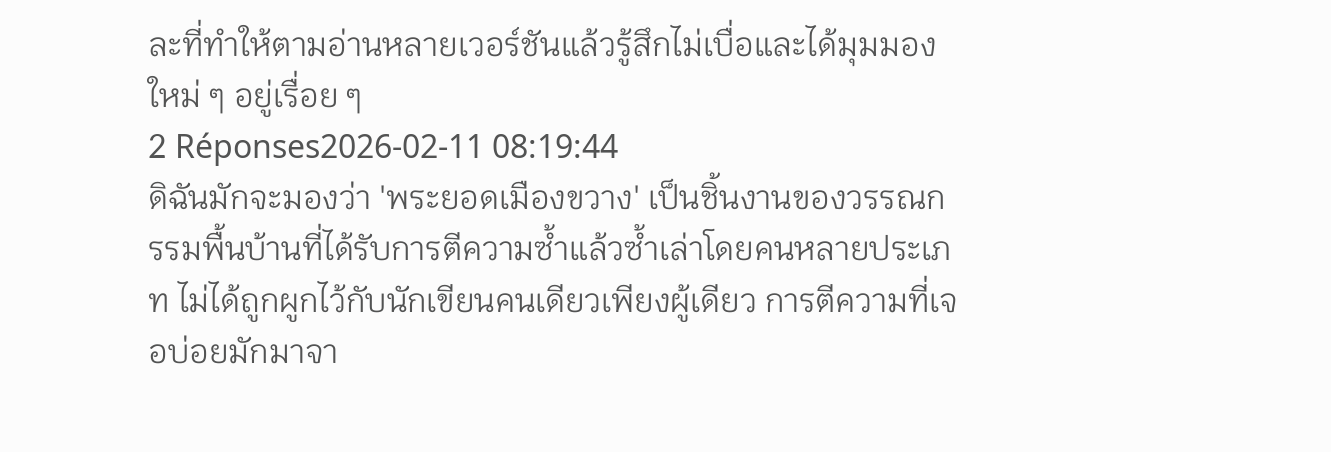ละที่ทำให้ตามอ่านหลายเวอร์ชันแล้วรู้สึกไม่เบื่อและได้มุมมองใหม่ ๆ อยู่เรื่อย ๆ
2 Réponses2026-02-11 08:19:44
ดิฉันมักจะมองว่า 'พระยอดเมืองขวาง' เป็นชิ้นงานของวรรณกรรมพื้นบ้านที่ได้รับการตีความซ้ำแล้วซ้ำเล่าโดยคนหลายประเภท ไม่ได้ถูกผูกไว้กับนักเขียนคนเดียวเพียงผู้เดียว การตีความที่เจอบ่อยมักมาจา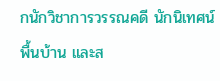กนักวิชาการวรรณคดี นักนิเทศน์พื้นบ้าน และส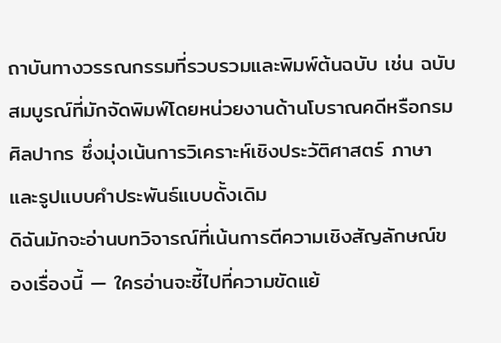ถาบันทางวรรณกรรมที่รวบรวมและพิมพ์ต้นฉบับ เช่น ฉบับสมบูรณ์ที่มักจัดพิมพ์โดยหน่วยงานด้านโบราณคดีหรือกรมศิลปากร ซึ่งมุ่งเน้นการวิเคราะห์เชิงประวัติศาสตร์ ภาษา และรูปแบบคำประพันธ์แบบดั้งเดิม
ดิฉันมักจะอ่านบทวิจารณ์ที่เน้นการตีความเชิงสัญลักษณ์ของเรื่องนี้ — ใครอ่านจะชี้ไปที่ความขัดแย้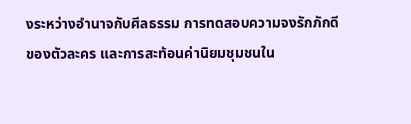งระหว่างอำนาจกับศีลธรรม การทดสอบความจงรักภักดีของตัวละคร และการสะท้อนค่านิยมชุมชนใน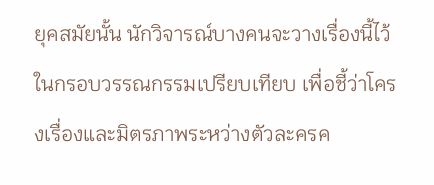ยุคสมัยนั้น นักวิจารณ์บางคนจะวางเรื่องนี้ไว้ในกรอบวรรณกรรมเปรียบเทียบ เพื่อชี้ว่าโครงเรื่องและมิตรภาพระหว่างตัวละครค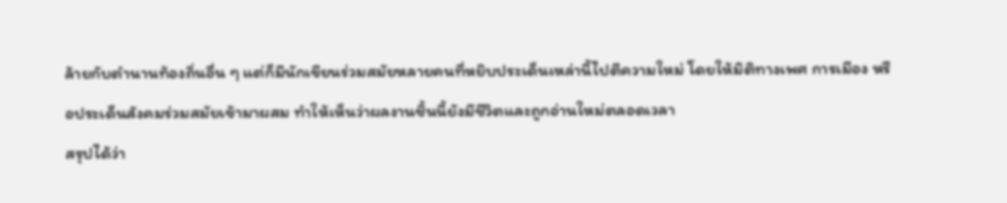ล้ายกับตำนานท้องถิ่นอื่น ๆ แต่ก็มีนักเขียนร่วมสมัยหลายคนที่หยิบประเด็นเหล่านี้ไปตีความใหม่ โดยให้มิติทางเพศ การเมือง หรือประเด็นสังคมร่วมสมัยเข้ามาผสม ทำให้เห็นว่าผลงานชิ้นนี้ยังมีชีวิตและถูกอ่านใหม่ตลอดเวลา
สรุปได้ว่า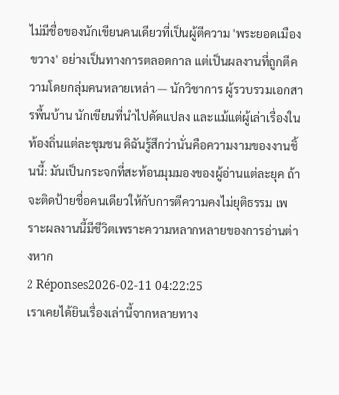ไม่มีชื่อของนักเขียนคนเดียวที่เป็นผู้ตีความ 'พระยอดเมืองขวาง' อย่างเป็นทางการตลอดกาล แต่เป็นผลงานที่ถูกตีความโดยกลุ่มคนหลายเหล่า — นักวิชาการ ผู้รวบรวมเอกสารพื้นบ้าน นักเขียนที่นำไปดัดแปลง และแม้แต่ผู้เล่าเรื่องในท้องถิ่นแต่ละชุมชน ดิฉันรู้สึกว่านั่นคือความงามของงานชิ้นนี้: มันเป็นกระจกที่สะท้อนมุมมองของผู้อ่านแต่ละยุค ถ้าจะติดป้ายชื่อคนเดียวให้กับการตีความคงไม่ยุติธรรม เพราะผลงานนี้มีชีวิตเพราะความหลากหลายของการอ่านต่างหาก
2 Réponses2026-02-11 04:22:25
เราเคยได้ยินเรื่องเล่านี้จากหลายทาง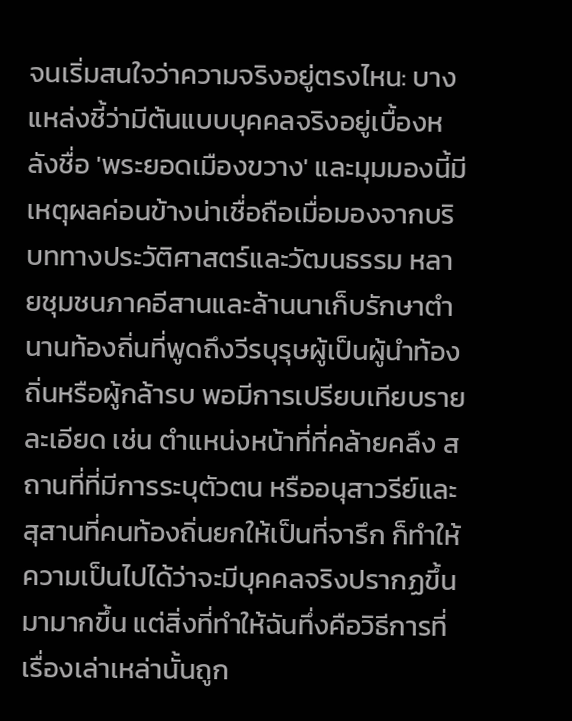จนเริ่มสนใจว่าความจริงอยู่ตรงไหน: บางแหล่งชี้ว่ามีต้นแบบบุคคลจริงอยู่เบื้องหลังชื่อ 'พระยอดเมืองขวาง' และมุมมองนี้มีเหตุผลค่อนข้างน่าเชื่อถือเมื่อมองจากบริบททางประวัติศาสตร์และวัฒนธรรม หลายชุมชนภาคอีสานและล้านนาเก็บรักษาตำนานท้องถิ่นที่พูดถึงวีรบุรุษผู้เป็นผู้นำท้องถิ่นหรือผู้กล้ารบ พอมีการเปรียบเทียบรายละเอียด เช่น ตำแหน่งหน้าที่ที่คล้ายคลึง สถานที่ที่มีการระบุตัวตน หรืออนุสาวรีย์และสุสานที่คนท้องถิ่นยกให้เป็นที่จารึก ก็ทำให้ความเป็นไปได้ว่าจะมีบุคคลจริงปรากฏขึ้นมามากขึ้น แต่สิ่งที่ทำให้ฉันทึ่งคือวิธีการที่เรื่องเล่าเหล่านั้นถูก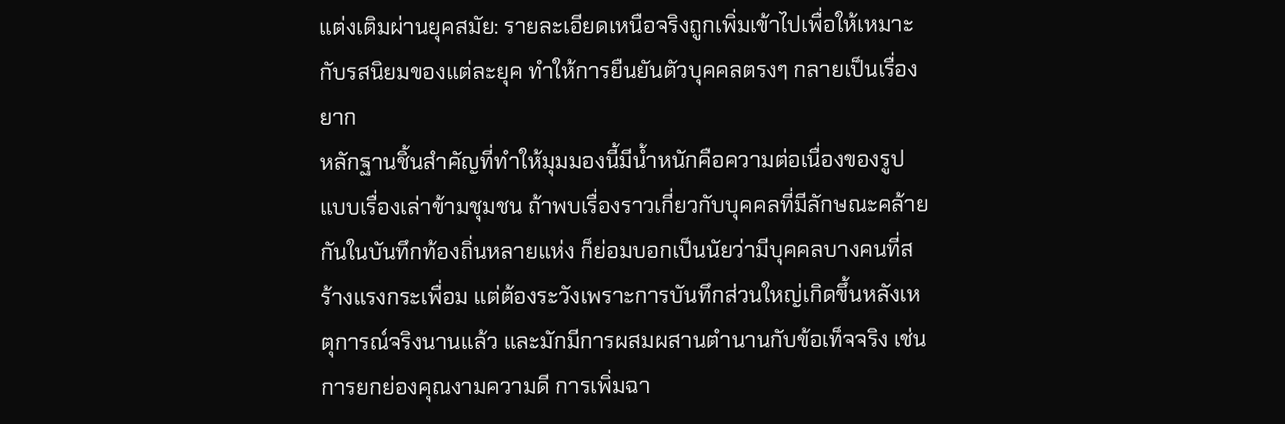แต่งเติมผ่านยุคสมัย: รายละเอียดเหนือจริงถูกเพิ่มเข้าไปเพื่อให้เหมาะกับรสนิยมของแต่ละยุค ทำให้การยืนยันตัวบุคคลตรงๆ กลายเป็นเรื่องยาก
หลักฐานชิ้นสำคัญที่ทำให้มุมมองนี้มีน้ำหนักคือความต่อเนื่องของรูปแบบเรื่องเล่าข้ามชุมชน ถ้าพบเรื่องราวเกี่ยวกับบุคคลที่มีลักษณะคล้ายกันในบันทึกท้องถิ่นหลายแห่ง ก็ย่อมบอกเป็นนัยว่ามีบุคคลบางคนที่สร้างแรงกระเพื่อม แต่ต้องระวังเพราะการบันทึกส่วนใหญ่เกิดขึ้นหลังเหตุการณ์จริงนานแล้ว และมักมีการผสมผสานตำนานกับข้อเท็จจริง เช่น การยกย่องคุณงามความดี การเพิ่มฉา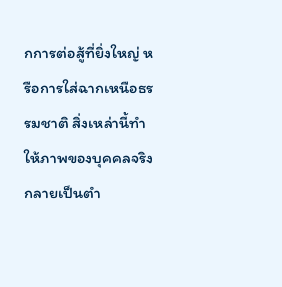กการต่อสู้ที่ยิ่งใหญ่ หรือการใส่ฉากเหนือธรรมชาติ สิ่งเหล่านี้ทำให้ภาพของบุคคลจริงกลายเป็นตำ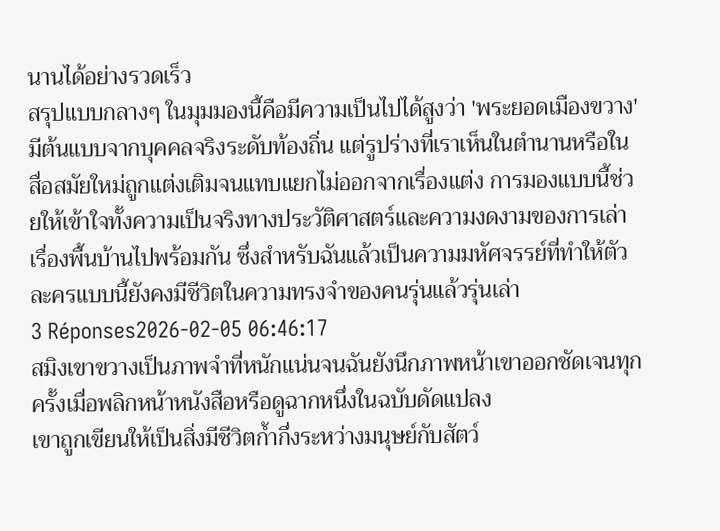นานได้อย่างรวดเร็ว
สรุปแบบกลางๆ ในมุมมองนี้คือมีความเป็นไปได้สูงว่า 'พระยอดเมืองขวาง' มีต้นแบบจากบุคคลจริงระดับท้องถิ่น แต่รูปร่างที่เราเห็นในตำนานหรือในสื่อสมัยใหม่ถูกแต่งเติมจนแทบแยกไม่ออกจากเรื่องแต่ง การมองแบบนี้ช่วยให้เข้าใจทั้งความเป็นจริงทางประวัติศาสตร์และความงดงามของการเล่าเรื่องพื้นบ้านไปพร้อมกัน ซึ่งสำหรับฉันแล้วเป็นความมหัศจรรย์ที่ทำให้ตัวละครแบบนี้ยังคงมีชีวิตในความทรงจำของคนรุ่นแล้วรุ่นเล่า
3 Réponses2026-02-05 06:46:17
สมิงเขาขวางเป็นภาพจำที่หนักแน่นจนฉันยังนึกภาพหน้าเขาออกชัดเจนทุกครั้งเมื่อพลิกหน้าหนังสือหรือดูฉากหนึ่งในฉบับดัดแปลง
เขาถูกเขียนให้เป็นสิ่งมีชีวิตก้ำกึ่งระหว่างมนุษย์กับสัตว์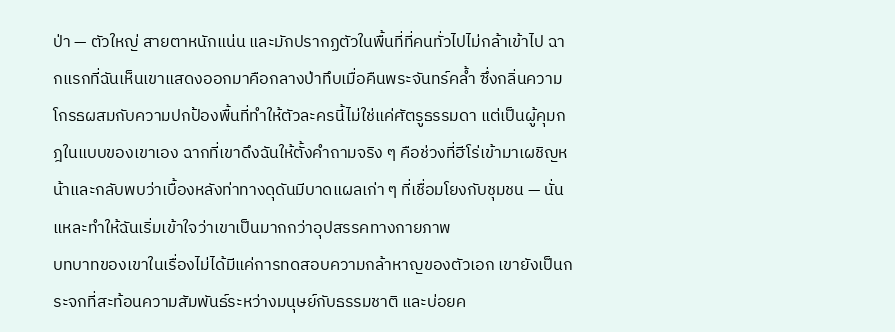ป่า — ตัวใหญ่ สายตาหนักแน่น และมักปรากฏตัวในพื้นที่ที่คนทั่วไปไม่กล้าเข้าไป ฉากแรกที่ฉันเห็นเขาแสดงออกมาคือกลางป่าทึบเมื่อคืนพระจันทร์คล้ำ ซึ่งกลิ่นความโกรธผสมกับความปกป้องพื้นที่ทำให้ตัวละครนี้ไม่ใช่แค่ศัตรูธรรมดา แต่เป็นผู้คุมกฎในแบบของเขาเอง ฉากที่เขาดึงฉันให้ตั้งคำถามจริง ๆ คือช่วงที่ฮีโร่เข้ามาเผชิญหน้าและกลับพบว่าเบื้องหลังท่าทางดุดันมีบาดแผลเก่า ๆ ที่เชื่อมโยงกับชุมชน — นั่นแหละทำให้ฉันเริ่มเข้าใจว่าเขาเป็นมากกว่าอุปสรรคทางกายภาพ
บทบาทของเขาในเรื่องไม่ได้มีแค่การทดสอบความกล้าหาญของตัวเอก เขายังเป็นกระจกที่สะท้อนความสัมพันธ์ระหว่างมนุษย์กับธรรมชาติ และบ่อยค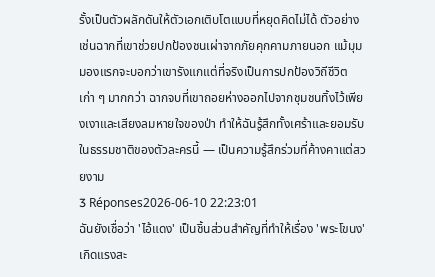รั้งเป็นตัวผลักดันให้ตัวเอกเติบโตแบบที่หยุดคิดไม่ได้ ตัวอย่างเช่นฉากที่เขาช่วยปกป้องชนเผ่าจากภัยคุกคามภายนอก แม้มุมมองแรกจะบอกว่าเขารังแกแต่ที่จริงเป็นการปกป้องวิถีชีวิตเก่า ๆ มากกว่า ฉากจบที่เขาถอยห่างออกไปจากชุมชนทิ้งไว้เพียงเงาและเสียงลมหายใจของป่า ทำให้ฉันรู้สึกทั้งเศร้าและยอมรับในธรรมชาติของตัวละครนี้ — เป็นความรู้สึกร่วมที่ค้างคาแต่สวยงาม
3 Réponses2026-06-10 22:23:01
ฉันยังเชื่อว่า 'ไอ้แดง' เป็นชิ้นส่วนสำคัญที่ทำให้เรื่อง 'พระโขนง' เกิดแรงสะ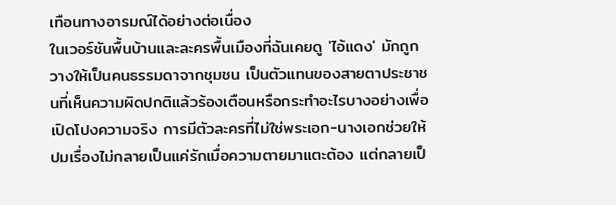เทือนทางอารมณ์ได้อย่างต่อเนื่อง
ในเวอร์ชันพื้นบ้านและละครพื้นเมืองที่ฉันเคยดู 'ไอ้แดง' มักถูกวางให้เป็นคนธรรมดาจากชุมชน เป็นตัวแทนของสายตาประชาชนที่เห็นความผิดปกติแล้วร้องเตือนหรือกระทำอะไรบางอย่างเพื่อเปิดโปงความจริง การมีตัวละครที่ไม่ใช่พระเอก-นางเอกช่วยให้ปมเรื่องไม่กลายเป็นแค่รักเมื่อความตายมาแตะต้อง แต่กลายเป็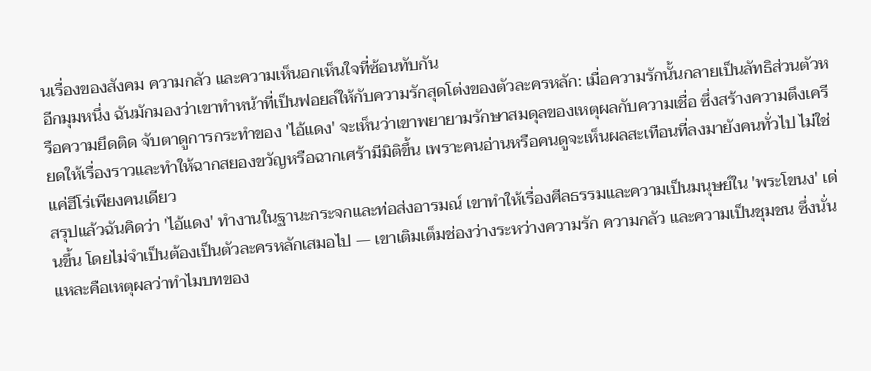นเรื่องของสังคม ความกลัว และความเห็นอกเห็นใจที่ซ้อนทับกัน
อีกมุมหนึ่ง ฉันมักมองว่าเขาทำหน้าที่เป็นฟอยล์ให้กับความรักสุดโต่งของตัวละครหลัก: เมื่อความรักนั้นกลายเป็นลัทธิส่วนตัวหรือความยึดติด จับตาดูการกระทำของ 'ไอ้แดง' จะเห็นว่าเขาพยายามรักษาสมดุลของเหตุผลกับความเชื่อ ซึ่งสร้างความตึงเครียดให้เรื่องราวและทำให้ฉากสยองขวัญหรือฉากเศร้ามีมิติขึ้น เพราะคนอ่านหรือคนดูจะเห็นผลสะเทือนที่ลงมายังคนทั่วไป ไม่ใช่แค่ฮีโร่เพียงคนเดียว
สรุปแล้วฉันคิดว่า 'ไอ้แดง' ทำงานในฐานะกระจกและท่อส่งอารมณ์ เขาทำให้เรื่องศีลธรรมและความเป็นมนุษย์ใน 'พระโขนง' เด่นขึ้น โดยไม่จำเป็นต้องเป็นตัวละครหลักเสมอไป — เขาเติมเต็มช่องว่างระหว่างความรัก ความกลัว และความเป็นชุมชน ซึ่งนั่นแหละคือเหตุผลว่าทำไมบทของ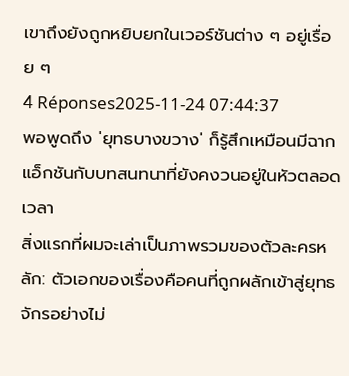เขาถึงยังถูกหยิบยกในเวอร์ชันต่าง ๆ อยู่เรื่อย ๆ
4 Réponses2025-11-24 07:44:37
พอพูดถึง 'ยุทธบางขวาง' ก็รู้สึกเหมือนมีฉากแอ็กชันกับบทสนทนาที่ยังคงวนอยู่ในหัวตลอดเวลา
สิ่งแรกที่ผมจะเล่าเป็นภาพรวมของตัวละครหลัก: ตัวเอกของเรื่องคือคนที่ถูกผลักเข้าสู่ยุทธจักรอย่างไม่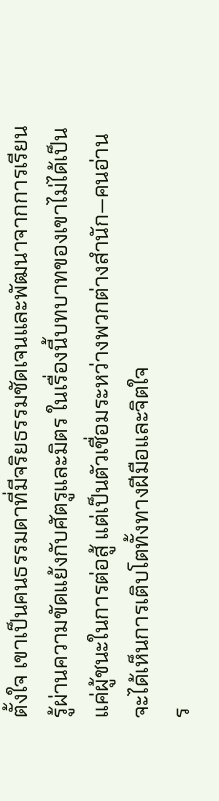ตั้งใจ เขาเป็นคนธรรมดาที่มีจริยธรรมชัดเจนและพัฒนาจากการเรียนรู้ผ่านความขัดแย้งกับศัตรูและมิตร ในเรื่องนี้บทบาทของเขาไม่ได้เป็นแค่ผู้ชนะในการต่อสู้ แต่เป็นตัวเชื่อมระหว่างพวกต่างสำนัก—คนอ่านจะได้เห็นการเติบโตทั้งทางฝีมือและจิตใจ
ร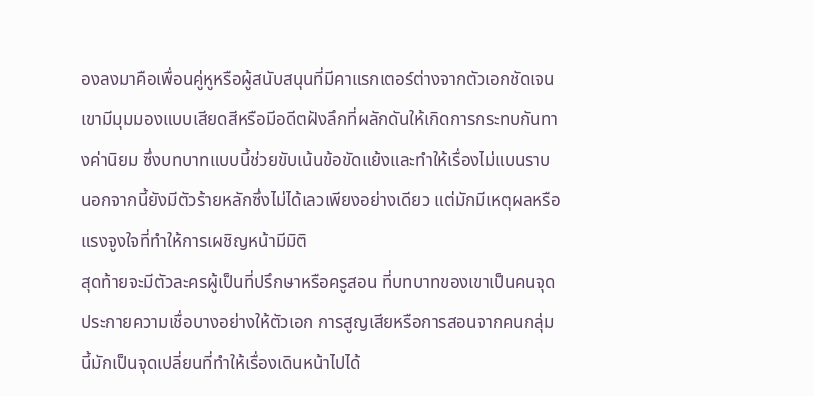องลงมาคือเพื่อนคู่หูหรือผู้สนับสนุนที่มีคาแรกเตอร์ต่างจากตัวเอกชัดเจน เขามีมุมมองแบบเสียดสีหรือมีอดีตฝังลึกที่ผลักดันให้เกิดการกระทบกันทางค่านิยม ซึ่งบทบาทแบบนี้ช่วยขับเน้นข้อขัดแย้งและทำให้เรื่องไม่แบนราบ นอกจากนี้ยังมีตัวร้ายหลักซึ่งไม่ได้เลวเพียงอย่างเดียว แต่มักมีเหตุผลหรือแรงจูงใจที่ทำให้การเผชิญหน้ามีมิติ
สุดท้ายจะมีตัวละครผู้เป็นที่ปรึกษาหรือครูสอน ที่บทบาทของเขาเป็นคนจุดประกายความเชื่อบางอย่างให้ตัวเอก การสูญเสียหรือการสอนจากคนกลุ่มนี้มักเป็นจุดเปลี่ยนที่ทำให้เรื่องเดินหน้าไปได้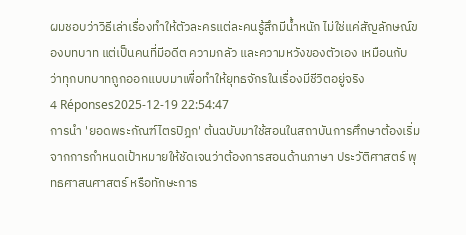ผมชอบว่าวิธีเล่าเรื่องทำให้ตัวละครแต่ละคนรู้สึกมีน้ำหนัก ไม่ใช่แค่สัญลักษณ์ของบทบาท แต่เป็นคนที่มีอดีต ความกลัว และความหวังของตัวเอง เหมือนกับว่าทุกบทบาทถูกออกแบบมาเพื่อทำให้ยุทธจักรในเรื่องมีชีวิตอยู่จริง
4 Réponses2025-12-19 22:54:47
การนำ 'ยอดพระกัณฑ์ไตรปิฎก' ต้นฉบับมาใช้สอนในสถาบันการศึกษาต้องเริ่มจากการกำหนดเป้าหมายให้ชัดเจนว่าต้องการสอนด้านภาษา ประวัติศาสตร์ พุทธศาสนศาสตร์ หรือทักษะการ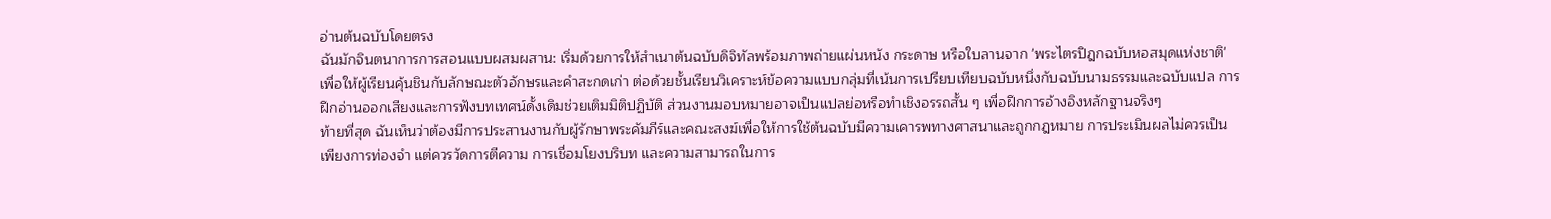อ่านต้นฉบับโดยตรง
ฉันมักจินตนาการการสอนแบบผสมผสาน: เริ่มด้วยการให้สำเนาต้นฉบับดิจิทัลพร้อมภาพถ่ายแผ่นหนัง กระดาษ หรือใบลานจาก 'พระไตรปิฎกฉบับหอสมุดแห่งชาติ' เพื่อให้ผู้เรียนคุ้นชินกับลักษณะตัวอักษรและคำสะกดเก่า ต่อด้วยชั้นเรียนวิเคราะห์ข้อความแบบกลุ่มที่เน้นการเปรียบเทียบฉบับหนึ่งกับฉบับนามธรรมและฉบับแปล การฝึกอ่านออกเสียงและการฟังบทเทศน์ดั้งเดิมช่วยเติมมิติปฏิบัติ ส่วนงานมอบหมายอาจเป็นแปลย่อหรือทำเชิงอรรถสั้น ๆ เพื่อฝึกการอ้างอิงหลักฐานจริงๆ
ท้ายที่สุด ฉันเห็นว่าต้องมีการประสานงานกับผู้รักษาพระคัมภีร์และคณะสงฆ์เพื่อให้การใช้ต้นฉบับมีความเคารพทางศาสนาและถูกกฎหมาย การประเมินผลไม่ควรเป็นเพียงการท่องจำ แต่ควรวัดการตีความ การเชื่อมโยงบริบท และความสามารถในการ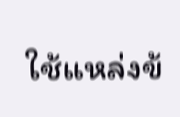ใช้แหล่งข้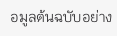อมูลต้นฉบับอย่าง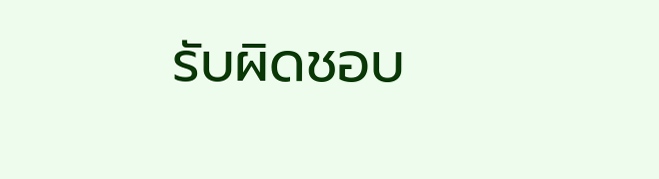รับผิดชอบ